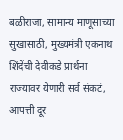बळीराजा, सामान्य माणूसाच्या सुखासाठी, मुख्यमंत्री एकनाथ शिंदेंची देवीकडे प्रार्थना
राज्यावर येणारी सर्व संकटं, आपत्ती दूर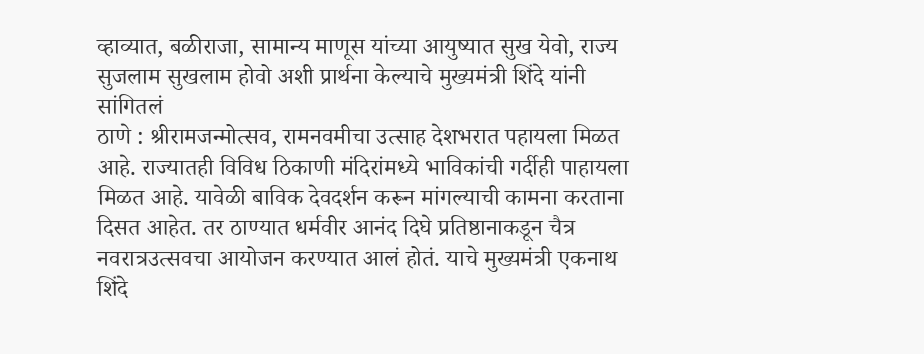व्हाव्यात, बळीराजा, सामान्य माणूस यांच्या आयुष्यात सुख येवो, राज्य सुजलाम सुखलाम होवो अशी प्रार्थना केल्याचे मुख्यमंत्री शिंदे यांनी सांगितलं
ठाणे : श्रीरामजन्मोत्सव, रामनवमीचा उत्साह देशभरात पहायला मिळत आहे. राज्यातही विविध ठिकाणी मंदिरांमध्ये भाविकांची गर्दीही पाहायला मिळत आहे. यावेळी बाविक देवदर्शन करून मांगल्याची कामना करताना दिसत आहेत. तर ठाण्यात धर्मवीर आनंद दिघे प्रतिष्ठानाकडून चैत्र नवरात्रउत्सवचा आयोजन करण्यात आलं होतं. याचे मुख्यमंत्री एकनाथ शिंदे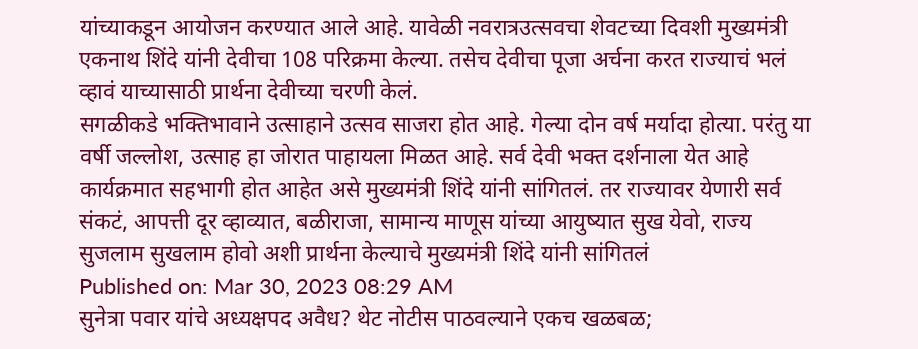यांच्याकडून आयोजन करण्यात आले आहे. यावेळी नवरात्रउत्सवचा शेवटच्या दिवशी मुख्यमंत्री एकनाथ शिंदे यांनी देवीचा 108 परिक्रमा केल्या. तसेच देवीचा पूजा अर्चना करत राज्याचं भलं व्हावं याच्यासाठी प्रार्थना देवीच्या चरणी केलं.
सगळीकडे भक्तिभावाने उत्साहाने उत्सव साजरा होत आहे. गेल्या दोन वर्ष मर्यादा होत्या. परंतु या वर्षी जल्लोश, उत्साह हा जोरात पाहायला मिळत आहे. सर्व देवी भक्त दर्शनाला येत आहे कार्यक्रमात सहभागी होत आहेत असे मुख्यमंत्री शिंदे यांनी सांगितलं. तर राज्यावर येणारी सर्व संकटं, आपत्ती दूर व्हाव्यात, बळीराजा, सामान्य माणूस यांच्या आयुष्यात सुख येवो, राज्य सुजलाम सुखलाम होवो अशी प्रार्थना केल्याचे मुख्यमंत्री शिंदे यांनी सांगितलं
Published on: Mar 30, 2023 08:29 AM
सुनेत्रा पवार यांचे अध्यक्षपद अवैध? थेट नोटीस पाठवल्याने एकच खळबळ;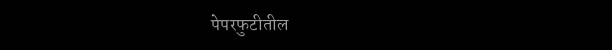पेपरफुटीतील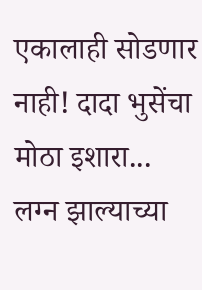एकालाही सोडणार नाही! दादा भुसेंचा मोठा इशारा...
लग्न झाल्याच्या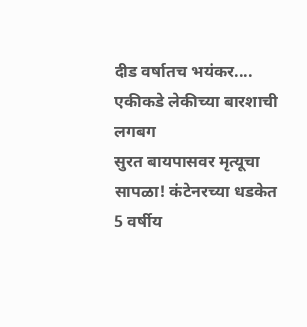दीड वर्षातच भयंकर.... एकीकडे लेकीच्या बारशाची लगबग
सुरत बायपासवर मृत्यूचा सापळा! कंटेनरच्या धडकेत 5 वर्षीय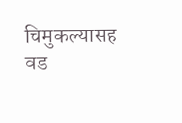चिमुकल्यासह वड